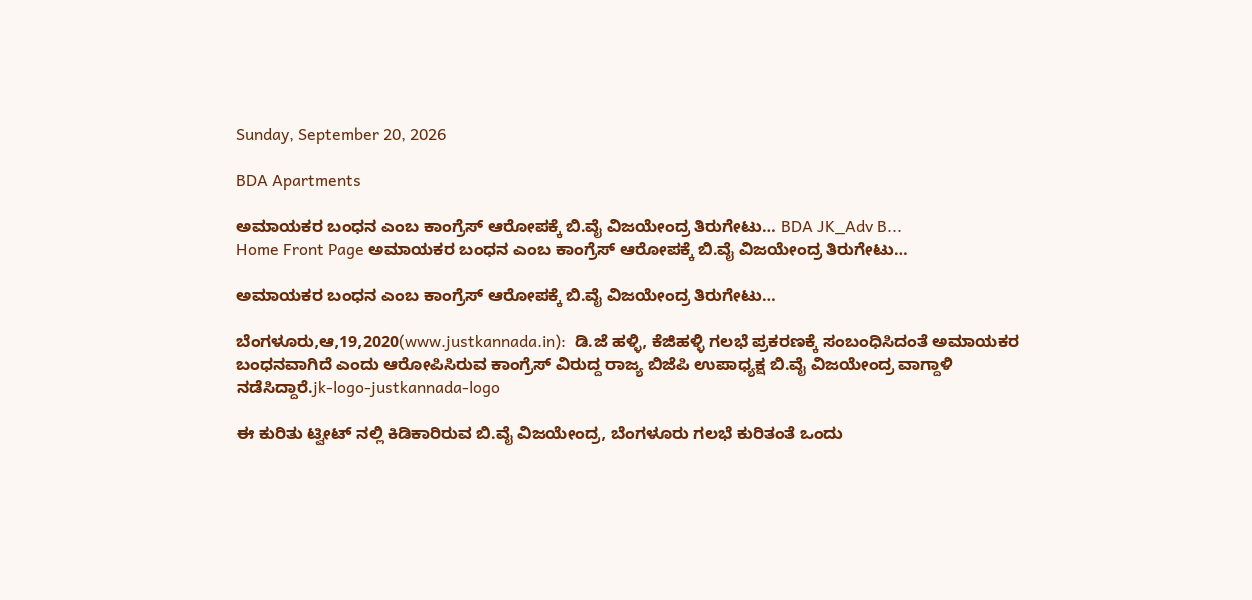Sunday, September 20, 2026

BDA Apartments

ಅಮಾಯಕರ ಬಂಧನ ಎಂಬ ಕಾಂಗ್ರೆಸ್ ಆರೋಪಕ್ಕೆ ಬಿ.ವೈ ವಿಜಯೇಂದ್ರ ತಿರುಗೇಟು… BDA JK_Adv B...
Home Front Page ಅಮಾಯಕರ ಬಂಧನ ಎಂಬ ಕಾಂಗ್ರೆಸ್ ಆರೋಪಕ್ಕೆ ಬಿ.ವೈ ವಿಜಯೇಂದ್ರ ತಿರುಗೇಟು…

ಅಮಾಯಕರ ಬಂಧನ ಎಂಬ ಕಾಂಗ್ರೆಸ್ ಆರೋಪಕ್ಕೆ ಬಿ.ವೈ ವಿಜಯೇಂದ್ರ ತಿರುಗೇಟು…

ಬೆಂಗಳೂರು,ಆ,19,2020(www.justkannada.in):  ಡಿ.ಜೆ ಹಳ್ಳಿ, ಕೆಜಿಹಳ್ಳಿ ಗಲಭೆ ಪ್ರಕರಣಕ್ಕೆ ಸಂಬಂಧಿಸಿದಂತೆ ಅಮಾಯಕರ ಬಂಧನವಾಗಿದೆ ಎಂದು ಆರೋಪಿಸಿರುವ ಕಾಂಗ್ರೆಸ್ ವಿರುದ್ದ ರಾಜ್ಯ ಬಿಜೆಪಿ ಉಪಾಧ್ಯಕ್ಷ ಬಿ.ವೈ ವಿಜಯೇಂದ್ರ ವಾಗ್ದಾಳಿ ನಡೆಸಿದ್ದಾರೆ.jk-logo-justkannada-logo

ಈ ಕುರಿತು ಟ್ವೀಟ್ ನಲ್ಲಿ ಕಿಡಿಕಾರಿರುವ ಬಿ.ವೈ ವಿಜಯೇಂದ್ರ, ಬೆಂಗಳೂರು ಗಲಭೆ ಕುರಿತಂತೆ ಒಂದು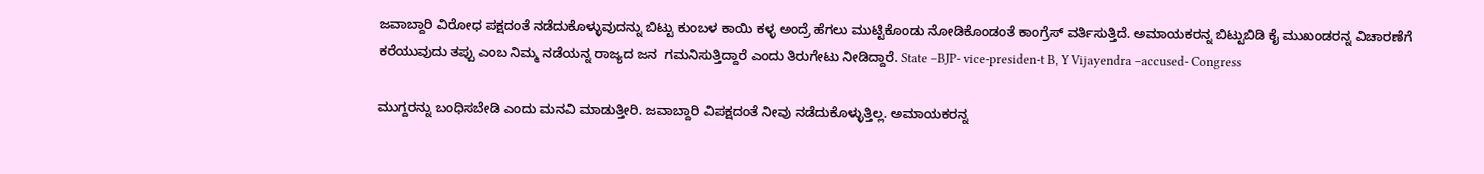ಜವಾಬ್ದಾರಿ ವಿರೋಧ ಪಕ್ಷದಂತೆ ನಡೆದುಕೊಳ್ಳುವುದನ್ನು ಬಿಟ್ಟು ಕುಂಬಳ ಕಾಯಿ ಕಳ್ಳ ಅಂದ್ರೆ ಹೆಗಲು ಮುಟ್ಟಿಕೊಂಡು ನೋಡಿಕೊಂಡಂತೆ ಕಾಂಗ್ರೆಸ್ ವರ್ತಿಸುತ್ತಿದೆ. ಅಮಾಯಕರನ್ನ ಬಿಟ್ಟುಬಿಡಿ ಕೈ ಮುಖಂಡರನ್ನ ವಿಚಾರಣೆಗೆ ಕರೆಯುವುದು ತಪ್ಪು ಎಂಬ ನಿಮ್ಮ ನಡೆಯನ್ನ ರಾಜ್ಯದ ಜನ  ಗಮನಿಸುತ್ತಿದ್ದಾರೆ ಎಂದು ತಿರುಗೇಟು ನೀಡಿದ್ದಾರೆ. State –BJP- vice-presiden-t B, Y Vijayendra –accused- Congress

ಮುಗ್ದರನ್ನು ಬಂಧಿಸಬೇಡಿ ಎಂದು ಮನವಿ ಮಾಡುತ್ತೀರಿ. ಜವಾಬ್ದಾರಿ ವಿಪಕ್ಷದಂತೆ ನೀವು ನಡೆದುಕೊಳ್ಳುತ್ತಿಲ್ಲ. ಅಮಾಯಕರನ್ನ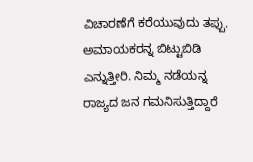ವಿಚಾರಣೆಗೆ ಕರೆಯುವುದು ತಪ್ಪು. ಅಮಾಯಕರನ್ನ ಬಿಟ್ಟುಬಿಡಿ ಎನ್ನುತ್ತೀರಿ. ನಿಮ್ಮ ನಡೆಯನ್ನ ರಾಜ್ಯದ ಜನ ಗಮನಿಸುತ್ತಿದ್ದಾರೆ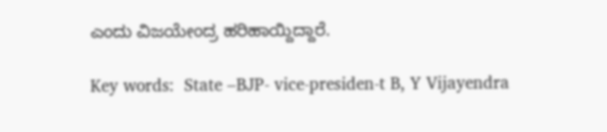ಎಂದು ವಿಜಯೇಂದ್ರ ಹರಿಹಾಯ್ದಿದ್ದಾರೆ.

Key words:  State –BJP- vice-presiden-t B, Y Vijayendra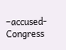–accused- Congress